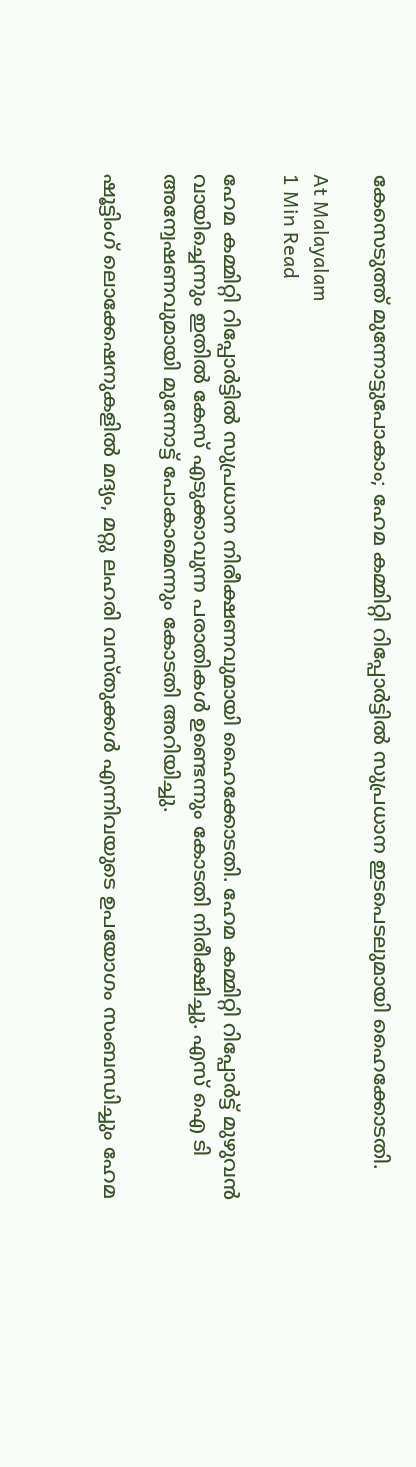കേസെടുത്ത് മുന്നോട്ടുപോകാം; ഹേമ കമ്മിറ്റി റിപ്പോർട്ടിൽ സുപ്രധാന ഇടപെടലുമായി ഹൈക്കോടതി.

At Malayalam
1 Min Read

ഹേമ കമ്മിറ്റി റിപ്പോർട്ടിൽ സുപ്രധാന നിരീക്ഷണവുമായി ഹൈക്കോടതി. ഹേമ കമ്മിറ്റി റിപ്പോർട്ട്‌ മുഴുവൻ വായിച്ചെന്നും ഇതിൽ കേസ് എടുക്കാവുന്ന പരാതികൾ ഉണ്ടെന്നും കോടതി നിരീക്ഷിച്ചു. എസ് ഐ ടി അന്വേഷണവുമായി മുന്നോട്ട് പോകാമെന്നും കോടതി അറിയിച്ചു.

ഷൂട്ടിംഗ് ലൊക്കേഷനുകളിൽ മദ്യം, മറ്റു ലഹരി വസ്തുക്കൾ എന്നിവയുടെ ഉപയോഗം സംബന്ധിച്ചും ഹേമ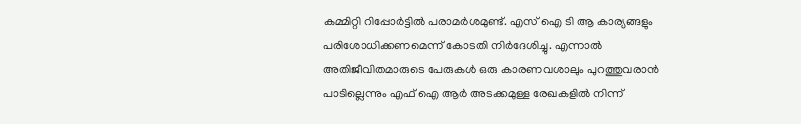കമ്മിറ്റി റിപ്പോർട്ടില്‍ പരാമർശമുണ്ട്. എസ് ഐ ടി ആ കാര്യങ്ങളും പരിശോധിക്കണമെന്ന് കോടതി നിര്‍ദേശിച്ചു. എന്നാല്‍ അതിജീവിതമാരുടെ പേരുകള്‍ ഒരു കാരണവശാലും പുറത്തുവരാന്‍ പാടില്ലെന്നും എഫ് ഐ ആര്‍ അടക്കമുള്ള രേഖകളില്‍ നിന്ന്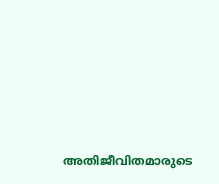അതിജീവിതമാരുടെ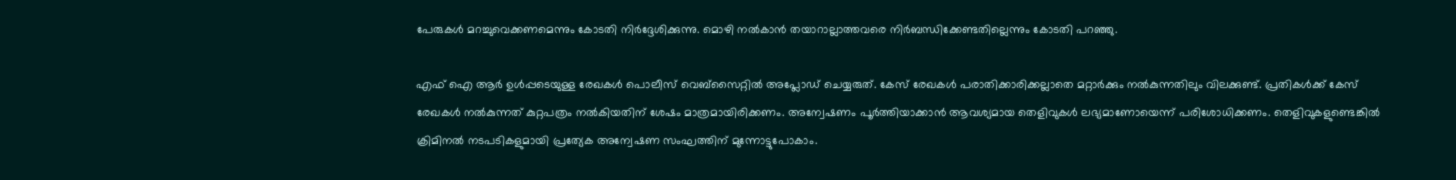പേരുകള്‍ മറച്ചുവെക്കണമെന്നും കോടതി നിര്‍ദ്ദേശിക്കുന്നു. മൊഴി നല്‍കാന്‍ തയാറാല്ലാത്തവരെ നിര്‍ബന്ധിക്കേണ്ടതില്ലെന്നും കോടതി പറഞ്ഞു.

എഫ്‌ ഐ ആര്‍ ഉള്‍പ്പടെയുള്ള രേഖകള്‍ പൊലീസ് വെബ്‌സൈറ്റില്‍ അപ്ലോഡ് ചെയ്യരുത്. കേസ് രേഖകള്‍ പരാതിക്കാരിക്കല്ലാതെ മറ്റാര്‍ക്കും നല്‍കുന്നതിലും വിലക്കുണ്ട്. പ്രതികള്‍ക്ക് കേസ് രേഖകള്‍ നല്‍കുന്നത് കുറ്റപത്രം നല്‍കിയതിന് ശേഷം മാത്രമായിരിക്കണം. അന്വേഷണം പൂര്‍ത്തിയാക്കാന്‍ ആവശ്യമായ തെളിവുകള്‍ ലഭ്യമാണോയെന്ന് പരിശോധിക്കണം. തെളിവുകളുണ്ടെങ്കില്‍ ക്രിമിനല്‍ നടപടികളുമായി പ്രത്യേക അന്വേഷണ സംഘത്തിന് മുന്നോട്ടുപോകാം.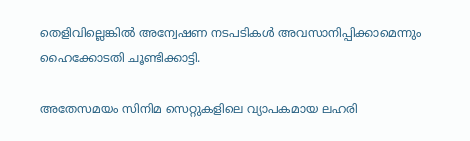തെളിവില്ലെങ്കില്‍ അന്വേഷണ നടപടികള്‍ അവസാനിപ്പിക്കാമെന്നും ഹൈക്കോടതി ചൂണ്ടിക്കാട്ടി.

അതേസമയം സിനിമ സെറ്റുകളിലെ വ്യാപകമായ ലഹരി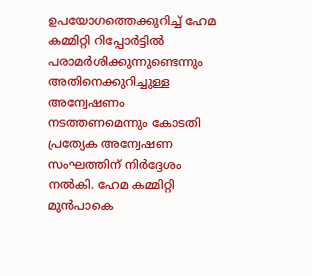ഉപയോഗത്തെക്കുറിച്ച് ഹേമ കമ്മിറ്റി റിപ്പോര്‍ട്ടില്‍ പരാമര്‍ശിക്കുന്നുണ്ടെന്നും അതിനെക്കുറിച്ചുള്ള അന്വേഷണം നടത്തണമെന്നും കോടതി പ്രത്യേക അന്വേഷണ സംഘത്തിന് നിര്‍ദ്ദേശം നല്‍കി. ഹേമ കമ്മിറ്റി മുന്‍പാകെ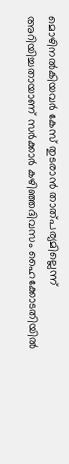മൊഴിനല്‍കിയവര്‍ കേസ് തുടരാന്‍ താത്പര്യമില്ലെന്ന് അറിയിച്ചതായാണ് സര്‍ക്കാര്‍ കഴിഞ്ഞദിവസം ഹൈക്കോടതിയില്‍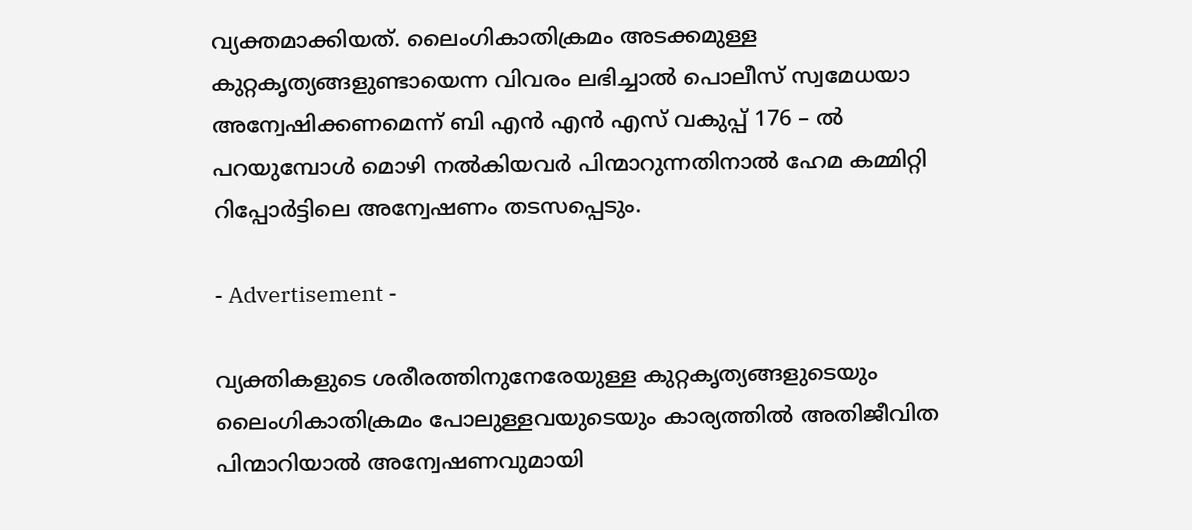വ്യക്തമാക്കിയത്. ലൈംഗികാതിക്രമം അടക്കമുള്ള കുറ്റകൃത്യങ്ങളുണ്ടായെന്ന വിവരം ലഭിച്ചാല്‍ പൊലീസ് സ്വമേധയാ അന്വേഷിക്കണമെന്ന് ബി എന്‍ എന്‍ എസ് വകുപ്പ് 176 – ല്‍ പറയുമ്പോള്‍ മൊഴി നല്‍കിയവര്‍ പിന്മാറുന്നതിനാല്‍ ഹേമ കമ്മിറ്റി റിപ്പോര്‍ട്ടിലെ അന്വേഷണം തടസപ്പെടും.

- Advertisement -

വ്യക്തികളുടെ ശരീരത്തിനുനേരേയുള്ള കുറ്റകൃത്യങ്ങളുടെയും ലൈംഗികാതിക്രമം പോലുള്ളവയുടെയും കാര്യത്തില്‍ അതിജീവിത പിന്മാറിയാല്‍ അന്വേഷണവുമായി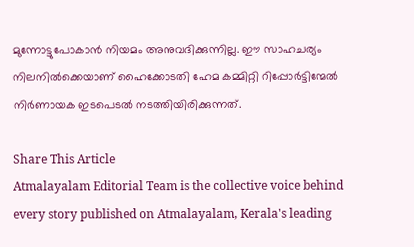മുന്നോട്ടുപോകാന്‍ നിയമം അനുവദിക്കുന്നില്ല. ഈ സാഹചര്യം നിലനില്‍ക്കെയാണ് ഹൈക്കോടതി ഹേമ കമ്മിറ്റി റിപ്പോര്‍ട്ടിന്മേല്‍ നിര്‍ണായക ഇടപെടല്‍ നടത്തിയിരിക്കുന്നത്.

Share This Article
Atmalayalam Editorial Team is the collective voice behind every story published on Atmalayalam, Kerala's leading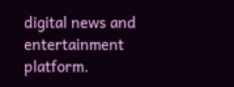digital news and entertainment platform.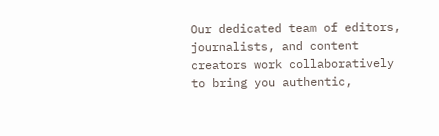Our dedicated team of editors, journalists, and content creators work collaboratively to bring you authentic,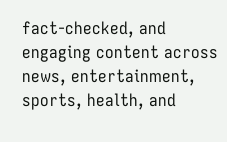fact-checked, and engaging content across news, entertainment, sports, health, and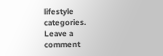lifestyle categories.
Leave a comment